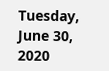Tuesday, June 30, 2020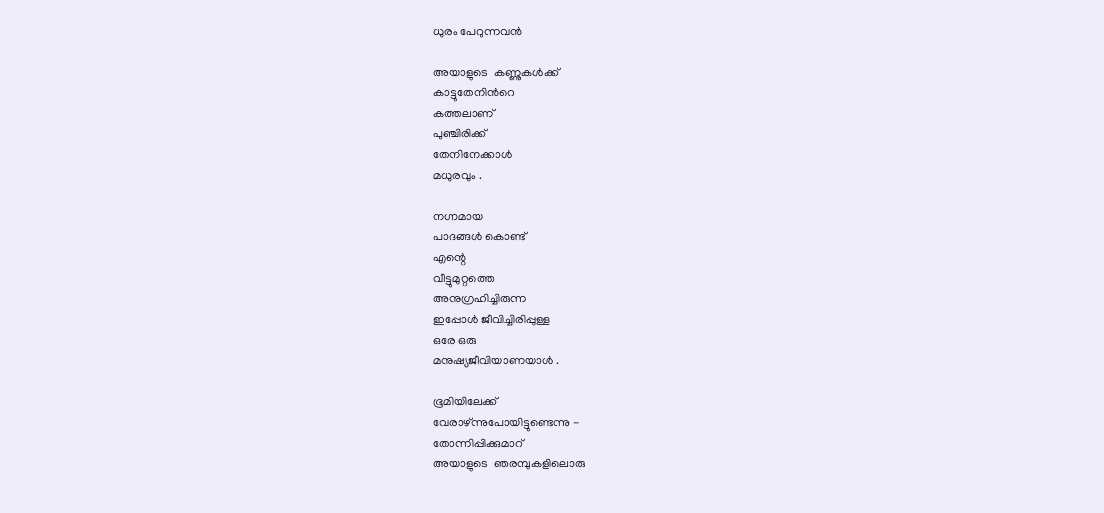ധുരം പേറുന്നവൻ

അയാളുടെ  കണ്ണുകൾക്ക്
കാട്ടുതേനിൻറെ
കത്തലാണ്
പുഞ്ചിരിക്ക്
തേനിനേക്കാൾ
മധുരവും .

നഗ്നമായ
പാദങ്ങൾ കൊണ്ട്
എന്റെ
വീട്ടുമുറ്റത്തെ
അനുഗ്രഹിച്ചിരുന്ന
ഇപ്പോൾ ജീവിച്ചിരിപ്പുള്ള
ഒരേ ഒരു
മനുഷ്യജീവിയാണയാൾ .

ഭൂമിയിലേക്ക്
വേരാഴ്ന്നുപോയിട്ടുണ്ടെന്നു -
തോന്നിപ്പിക്കുമാറ്
അയാളുടെ  ഞരമ്പുകളിലൊരു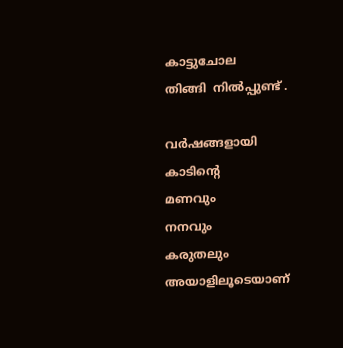കാട്ടുചോല
തിങ്ങി  നിൽപ്പുണ്ട് .

വർഷങ്ങളായി
കാടിന്റെ
മണവും
നനവും
കരുതലും
അയാളിലൂടെയാണ്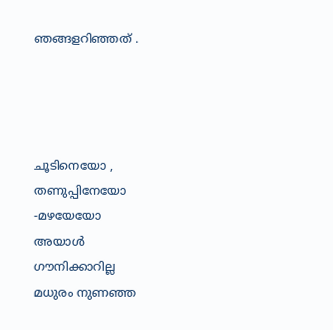ഞങ്ങളറിഞ്ഞത് .




ചൂടിനെയോ ,
തണുപ്പിനേയോ
-മഴയേയോ
അയാൾ
ഗൗനിക്കാറില്ല
മധുരം നുണഞ്ഞ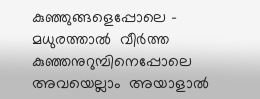കുഞ്ഞുങ്ങളെപ്പോലെ -
മധുരത്താൽ  വീർത്ത
കുഞ്ഞനുറുമ്പിനെപ്പോലെ
അവയെല്ലാം  അയാളാൽ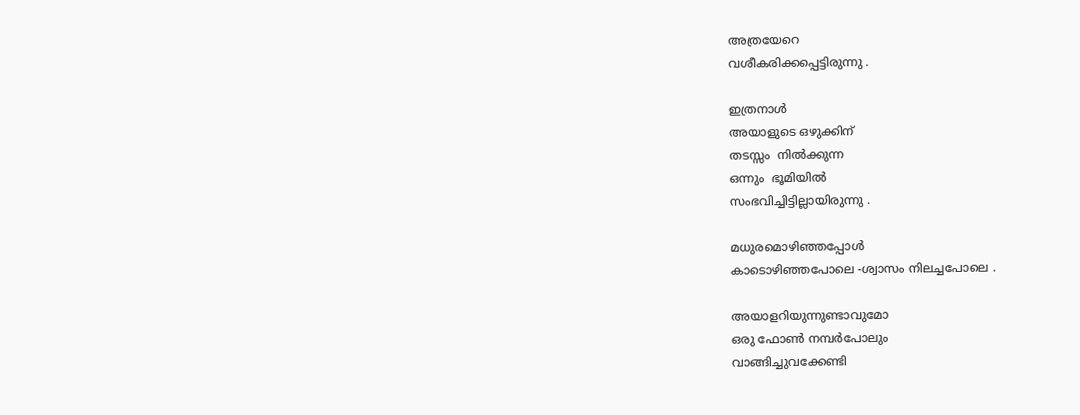അത്രയേറെ
വശീകരിക്കപ്പെട്ടിരുന്നു .

ഇത്രനാൾ
അയാളുടെ ഒഴുക്കിന്
തടസ്സം  നിൽക്കുന്ന
ഒന്നും  ഭൂമിയിൽ
സംഭവിച്ചിട്ടില്ലായിരുന്നു .

മധുരമൊഴിഞ്ഞപ്പോൾ
കാടൊഴിഞ്ഞപോലെ -ശ്വാസം നിലച്ചപോലെ .

അയാളറിയുന്നുണ്ടാവുമോ
ഒരു ഫോൺ നമ്പർപോലും
വാങ്ങിച്ചുവക്കേണ്ടി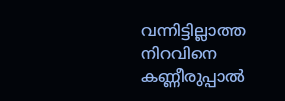വന്നിട്ടില്ലാത്ത
നിറവിനെ
കണ്ണീരുപ്പാൽ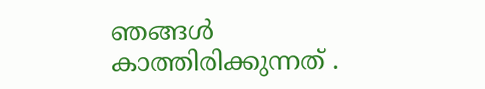ഞങ്ങൾ
കാത്തിരിക്കുന്നത് .